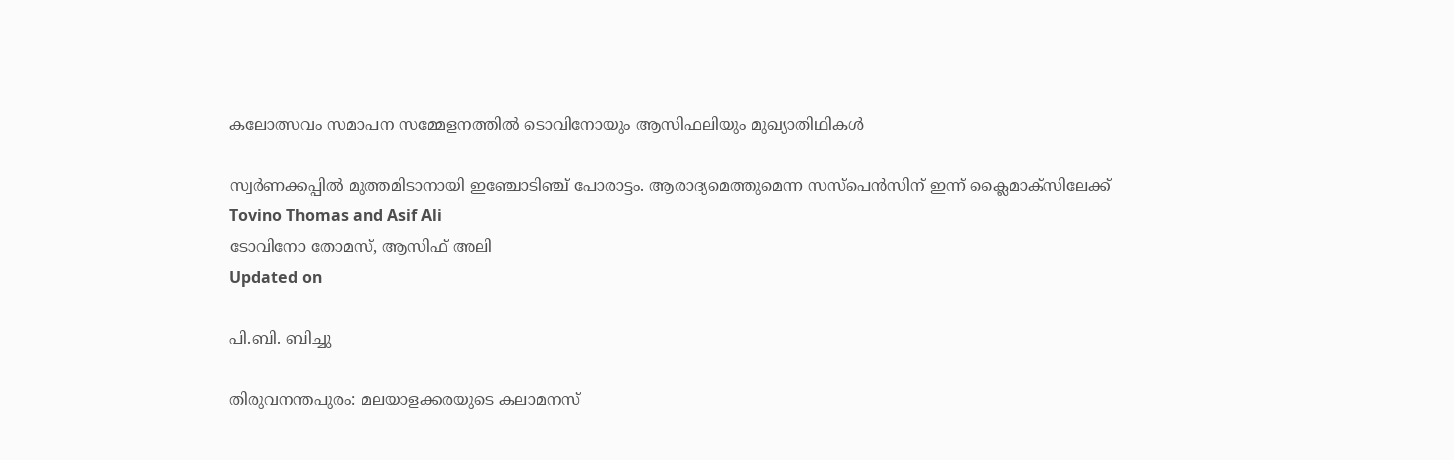കലോത്സവം സമാപന സമ്മേളനത്തിൽ ടൊവിനോയും ആസിഫലിയും മുഖ്യാതിഥികൾ

സ്വർണക്കപ്പിൽ‌ മുത്തമിടാനായി ഇഞ്ചോടിഞ്ച് പോരാട്ടം. ആരാദ്യമെത്തുമെന്ന സസ്പെൻസിന് ഇന്ന് ക്ലൈമാക്സിലേക്ക്
Tovino Thomas and Asif Ali
ടോവിനോ തോമസ്, ആസിഫ് അലി
Updated on

പി.ബി. ബിച്ചു

തിരുവനന്തപുരം: മലയാളക്കരയുടെ കലാമനസ്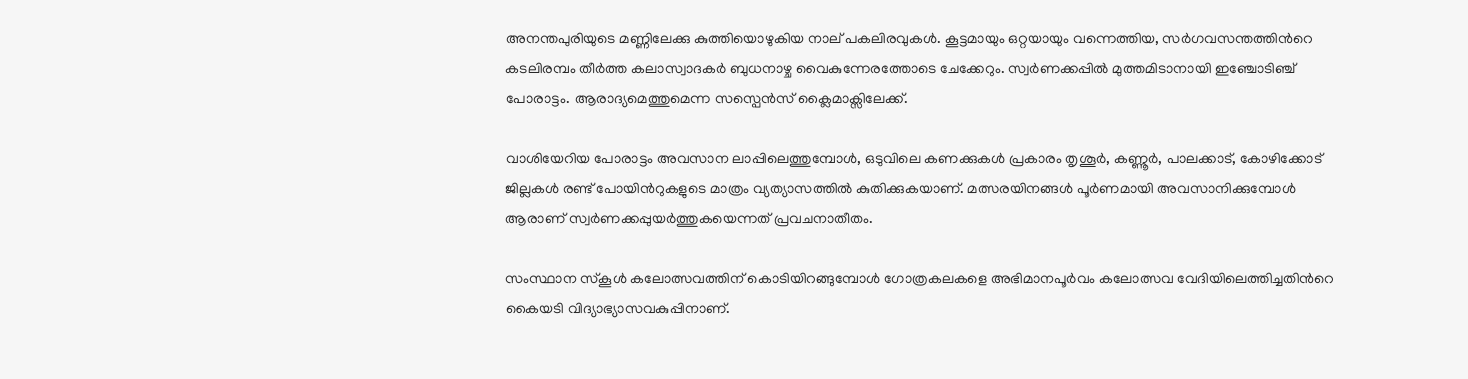അനന്തപുരിയുടെ മണ്ണിലേക്കു കുത്തിയൊഴുകിയ നാല് പകലിരവുകൾ. കൂട്ടമായും ഒറ്റയായും വന്നെത്തിയ, സർഗവസന്തത്തിന്‍റെ കടലിരമ്പം തീർത്ത കലാസ്വാദകർ ബുധനാഴ്ച വൈകുന്നേരത്തോടെ ചേക്കേറും. സ്വർണക്കപ്പിൽ‌ മുത്തമിടാനായി ഇഞ്ചോടിഞ്ച് പോരാട്ടം. ആരാദ്യമെത്തുമെന്ന സസ്പെൻസ് ക്ലൈമാക്സിലേക്ക്.

വാശിയേറിയ പോരാട്ടം അവസാന ലാപ്പിലെത്തുമ്പോൾ, ഒടുവിലെ കണക്കുകൾ പ്രകാരം തൃശൂർ, കണ്ണൂർ, പാലക്കാട്, കോഴിക്കോട് ജില്ലകൾ രണ്ട് പോയിന്‍റുകളുടെ മാത്രം വ്യത്യാസത്തിൽ കുതിക്കുകയാണ്. മത്സരയിനങ്ങൾ പൂർണമായി അവസാനിക്കുമ്പോൾ ആരാണ് സ്വർണക്കപ്പുയർത്തുകയെന്നത് പ്രവചനാതീതം.

സംസ്ഥാന സ്‌കൂള്‍ കലോത്സവത്തിന് കൊടിയിറങ്ങുമ്പോൾ ഗോത്രകലകളെ അഭിമാനപൂർവം കലോത്സവ വേദിയിലെത്തിച്ചതിന്‍റെ കൈയടി വിദ്യാഭ്യാസവകുപ്പിനാണ്.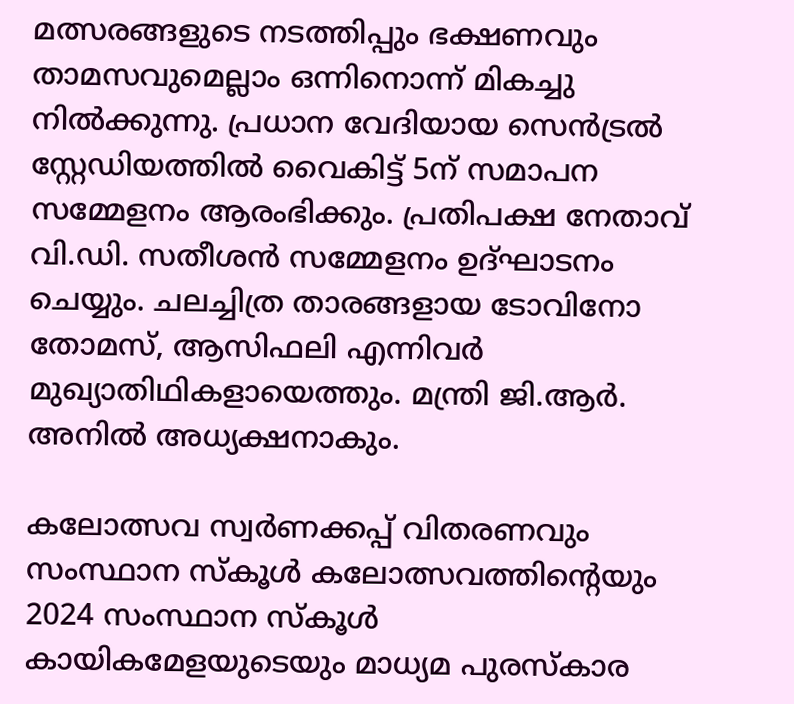മത്സരങ്ങളുടെ നടത്തിപ്പും ഭക്ഷണവും താമസവുമെല്ലാം ഒന്നിനൊന്ന് മികച്ചു നിൽക്കുന്നു. പ്രധാന വേദിയായ സെൻട്രൽ സ്റ്റേഡിയത്തിൽ വൈകിട്ട് 5ന് സമാപന സമ്മേളനം ആരംഭിക്കും. പ്രതിപക്ഷ നേതാവ് വി.ഡി. സതീശന്‍ സമ്മേളനം ഉദ്ഘാടനം ചെയ്യും. ചലച്ചിത്ര താരങ്ങളായ ടോവിനോ തോമസ്, ആസിഫലി എന്നിവര്‍ മുഖ്യാതിഥികളായെത്തും. മന്ത്രി ജി.ആര്‍. അനില്‍ അധ്യക്ഷനാകും.

കലോത്സവ സ്വര്‍ണക്കപ്പ് വിതരണവും സംസ്ഥാന സ്‌കൂള്‍ കലോത്സവത്തിന്‍റെയും 2024 സംസ്ഥാന സ്‌കൂള്‍ കായികമേളയുടെയും മാധ്യമ പുരസ്‌കാര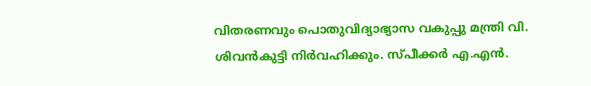വിതരണവും പൊതുവിദ്യാഭ്യാസ വകുപ്പു മന്ത്രി വി. ശിവന്‍കുട്ടി നിര്‍വഹിക്കും. സ്പീക്കര്‍ എ.എന്‍.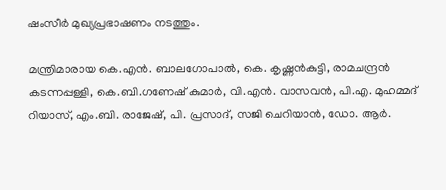ഷംസീര്‍ മുഖ്യപ്രഭാഷണം നടത്തും.

മന്ത്രിമാരായ കെ.എന്‍. ബാലഗോപാല്‍, കെ. കൃഷ്ണന്‍കുട്ടി, രാമചന്ദ്രന്‍ കടന്നപ്പള്ളി, കെ.ബി.ഗണേഷ് കുമാര്‍, വി.എന്‍. വാസവന്‍, പി.എ. മുഹമ്മദ് റിയാസ്, എം.ബി. രാജേഷ്, പി. പ്രസാദ്, സജി ചെറിയാന്‍, ഡോ. ആര്‍.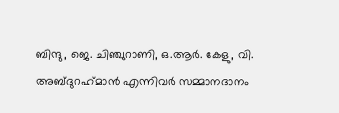ബിന്ദു, ജെ. ചിഞ്ചുറാണി, ഒ.ആര്‍. കേളു, വി. അബ്ദുറഹ്‌മാന്‍ എന്നിവര്‍ സമ്മാനദാനം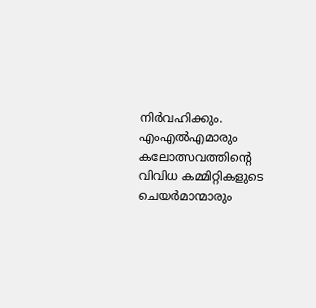നിര്‍വഹിക്കും. എംഎല്‍എമാരും കലോത്സവത്തിന്‍റെ വിവിധ കമ്മിറ്റികളുടെ ചെയര്‍മാന്മാരും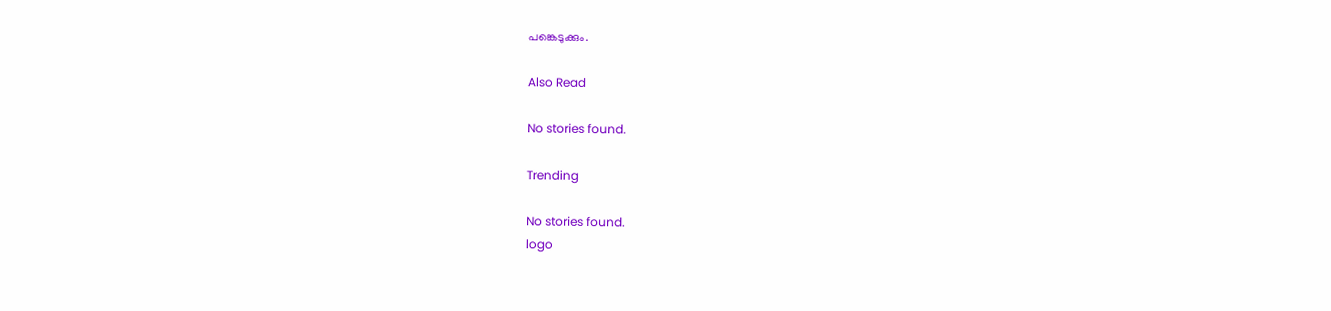പങ്കെടുക്കും.

Also Read

No stories found.

Trending

No stories found.
logo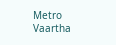Metro Vaartha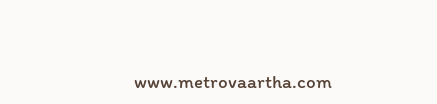www.metrovaartha.com